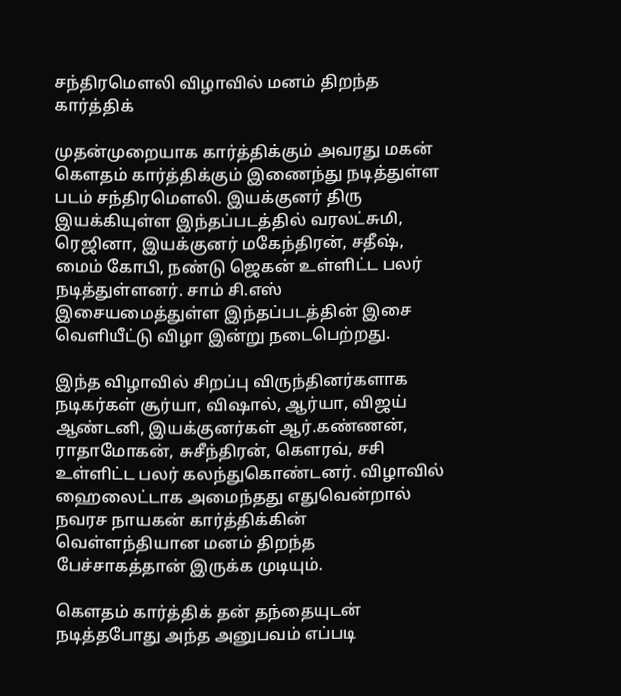சந்திரமௌலி விழாவில் மனம் திறந்த கார்த்திக்

முதன்முறையாக கார்த்திக்கும் அவரது மகன் கௌதம் கார்த்திக்கும் இணைந்து நடித்துள்ள படம் சந்திரமௌலி. இயக்குனர் திரு இயக்கியுள்ள இந்தப்படத்தில் வரலட்சுமி, ரெஜினா, இயக்குனர் மகேந்திரன், சதீஷ், மைம் கோபி, நண்டு ஜெகன் உள்ளிட்ட பலர் நடித்துள்ளனர். சாம் சி.எஸ் இசையமைத்துள்ள இந்தப்படத்தின் இசை வெளியீட்டு விழா இன்று நடைபெற்றது.

இந்த விழாவில் சிறப்பு விருந்தினர்களாக நடிகர்கள் சூர்யா, விஷால், ஆர்யா, விஜய் ஆண்டனி, இயக்குனர்கள் ஆர்.கண்ணன், ராதாமோகன், சுசீந்திரன், கௌரவ், சசி உள்ளிட்ட பலர் கலந்துகொண்டனர். விழாவில் ஹைலைட்டாக அமைந்தது எதுவென்றால் நவரச நாயகன் கார்த்திக்கின் வெள்ளந்தியான மனம் திறந்த பேச்சாகத்தான் இருக்க முடியும்.

கௌதம் கார்த்திக் தன் தந்தையுடன் நடித்தபோது அந்த அனுபவம் எப்படி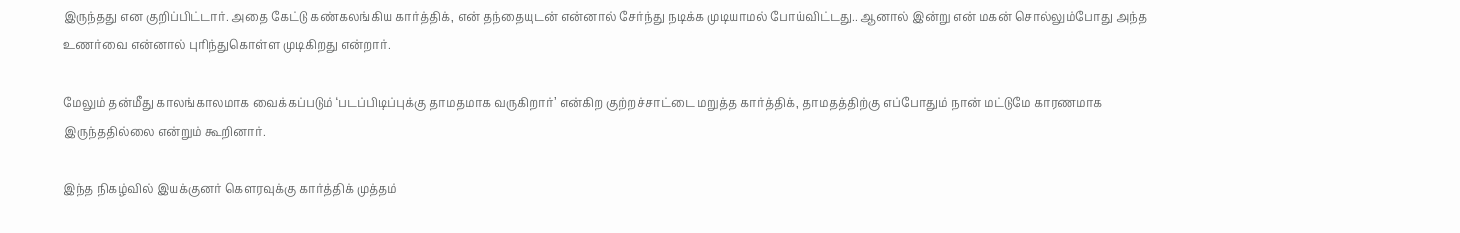இருந்தது என குறிப்பிட்டார். அதை கேட்டு கண்கலங்கிய கார்த்திக், என் தந்தையுடன் என்னால் சேர்ந்து நடிக்க முடியாமல் போய்விட்டது.. ஆனால் இன்று என் மகன் சொல்லும்போது அந்த உணர்வை என்னால் புரிந்துகொள்ள முடிகிறது என்றார்.

மேலும் தன்மீது காலங்காலமாக வைக்கப்படும் ‘படப்பிடிப்புக்கு தாமதமாக வருகிறார்’ என்கிற குற்றச்சாட்டை மறுத்த கார்த்திக், தாமதத்திற்கு எப்போதும் நான் மட்டுமே காரணமாக இருந்ததில்லை என்றும் கூறினார்.

இந்த நிகழ்வில் இயக்குனர் கௌரவுக்கு கார்த்திக் முத்தம்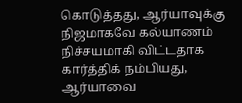கொடுத்தது, ஆர்யாவுக்கு நிஜமாகவே கல்யாணம் நிச்சயமாகி விட்டதாக கார்த்திக் நம்பியது, ஆர்யாவை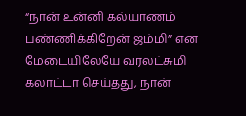“நான் உன்னி கல்யாணம் பண்ணிக்கிறேன் ஜம்மி” என மேடையிலேயே வரலட்சுமி கலாட்டா செய்தது, நான்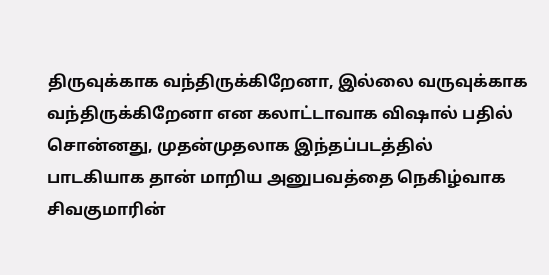திருவுக்காக வந்திருக்கிறேனா, இல்லை வருவுக்காக வந்திருக்கிறேனா என கலாட்டாவாக விஷால் பதில் சொன்னது, முதன்முதலாக இந்தப்படத்தில் பாடகியாக தான் மாறிய அனுபவத்தை நெகிழ்வாக சிவகுமாரின்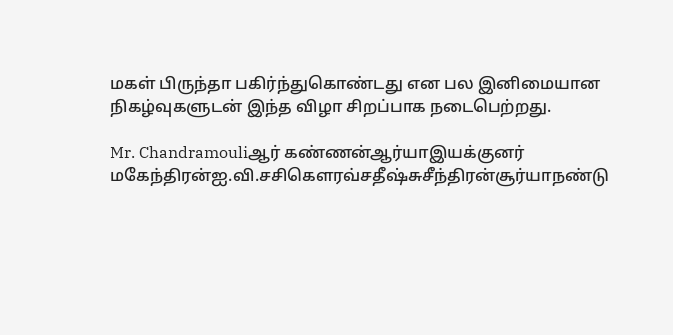மகள் பிருந்தா பகிர்ந்துகொண்டது என பல இனிமையான நிகழ்வுகளுடன் இந்த விழா சிறப்பாக நடைபெற்றது.

Mr. Chandramouliஆர் கண்ணன்ஆர்யாஇயக்குனர் மகேந்திரன்ஐ.வி.சசிகௌரவ்சதீஷ்சுசீந்திரன்சூர்யாநண்டு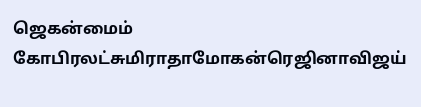ஜெகன்மைம் கோபிரலட்சுமிராதாமோகன்ரெஜினாவிஜய்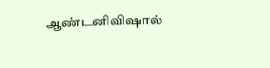ஆண்டனிவிஷால்